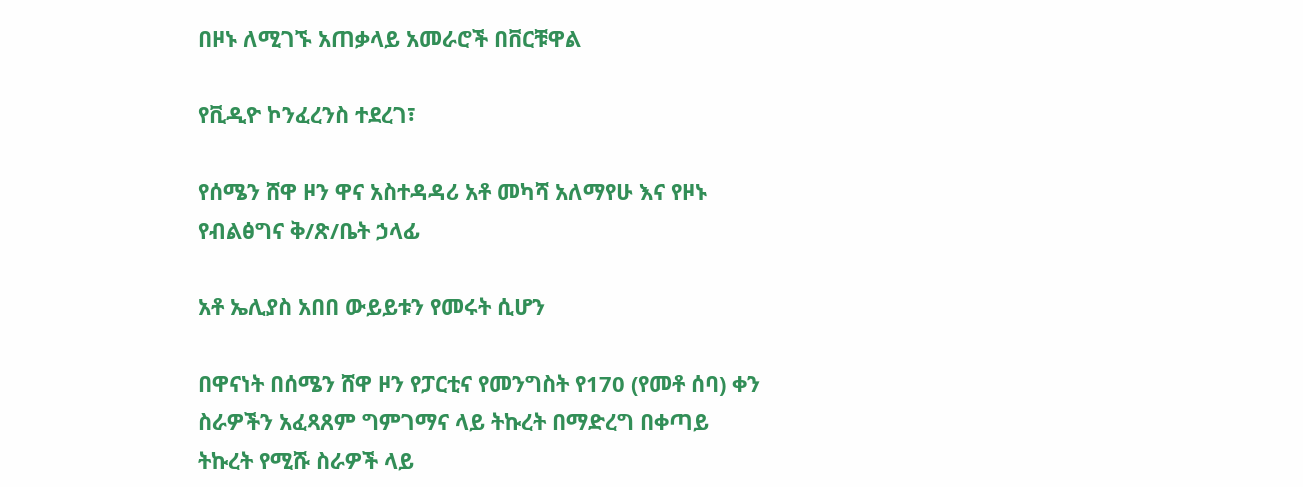በዞኑ ለሚገኙ አጠቃላይ አመራሮች በቨርቹዋል

የቪዲዮ ኮንፈረንስ ተደረገ፣

የሰሜን ሸዋ ዞን ዋና አስተዳዳሪ አቶ መካሻ አለማየሁ እና የዞኑ የብልፅግና ቅ/ጽ/ቤት ኃላፊ

አቶ ኤሊያስ አበበ ውይይቱን የመሩት ሲሆን

በዋናነት በሰሜን ሸዋ ዞን የፓርቲና የመንግስት የ170 (የመቶ ሰባ) ቀን ስራዎችን አፈጻጸም ግምገማና ላይ ትኩረት በማድረግ በቀጣይ ትኩረት የሚሹ ስራዎች ላይ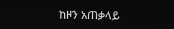ከዞን አጠቃላይ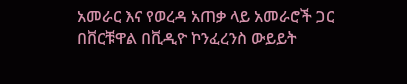አመራር እና የወረዳ አጠቃ ላይ አመራሮች ጋር በቨርቹዋል በቪዲዮ ኮንፈረንስ ውይይት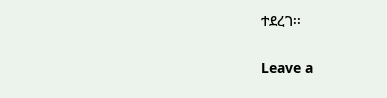ተደረገ፡፡

Leave a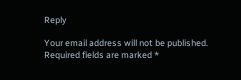Reply

Your email address will not be published. Required fields are marked *